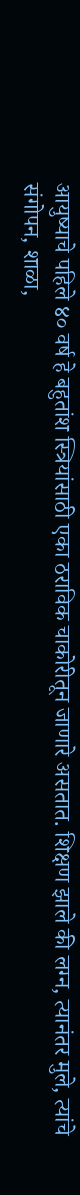आयुष्याचे पहिले ४० वर्ष हे बहुतांश स्त्रियांसाठी एका ठराविक चाकोरीतून जाणारे असतात. शिक्षण झाले की लग्न, त्यानंतर मुले, त्यांचे संगोपन, शाळा,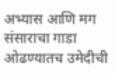अभ्यास आणि मग संसाराचा गाडा ओढण्यातच उमेदीची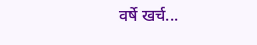वर्षे खर्च...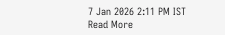7 Jan 2026 2:11 PM IST
Read More